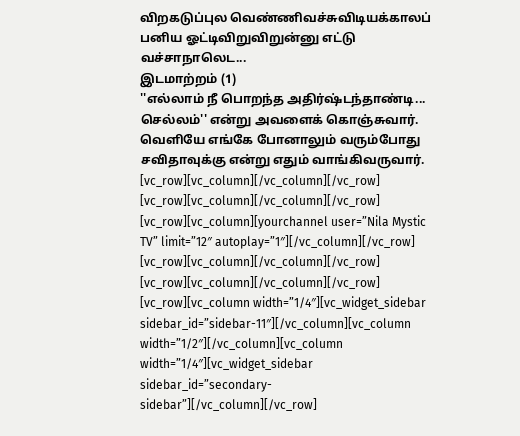விறகடுப்புல வெண்ணிவச்சுவிடியக்காலப் பனிய ஓட்டிவிறுவிறுன்னு எட்டு வச்சாநாலெட...
இடமாற்றம் (1)
''எல்லாம் நீ பொறந்த அதிர்ஷ்டந்தாண்டி... செல்லம்'' என்று அவளைக் கொஞ்சுவார். வெளியே எங்கே போனாலும் வரும்போது சவிதாவுக்கு என்று எதும் வாங்கிவருவார்.
[vc_row][vc_column][/vc_column][/vc_row]
[vc_row][vc_column][/vc_column][/vc_row]
[vc_row][vc_column][yourchannel user=”Nila Mystic TV” limit=”12″ autoplay=”1″][/vc_column][/vc_row]
[vc_row][vc_column][/vc_column][/vc_row]
[vc_row][vc_column][/vc_column][/vc_row]
[vc_row][vc_column width=”1/4″][vc_widget_sidebar sidebar_id=”sidebar-11″][/vc_column][vc_column width=”1/2″][/vc_column][vc_column width=”1/4″][vc_widget_sidebar sidebar_id=”secondary-sidebar”][/vc_column][/vc_row]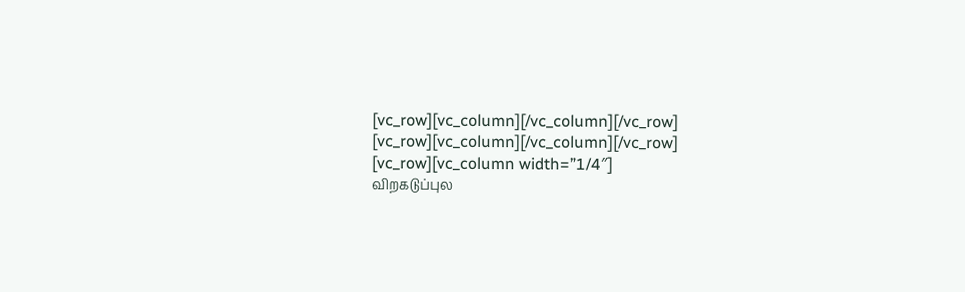[vc_row][vc_column][/vc_column][/vc_row]
[vc_row][vc_column][/vc_column][/vc_row]
[vc_row][vc_column width=”1/4″]
விறகடுப்புல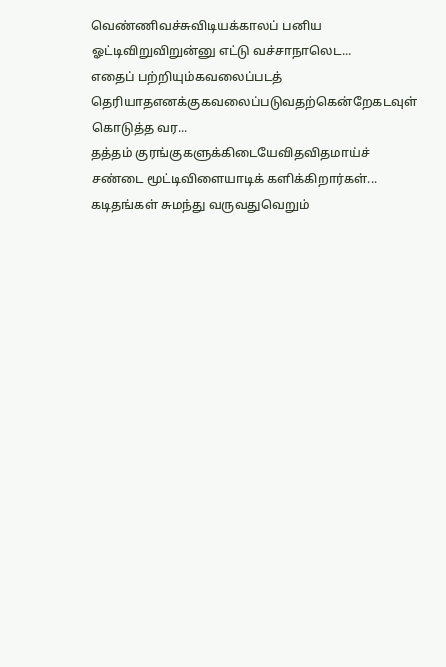வெண்ணிவச்சுவிடியக்காலப் பனிய ஓட்டிவிறுவிறுன்னு எட்டு வச்சாநாலெட...
எதைப் பற்றியும்கவலைப்படத் தெரியாதஎனக்குகவலைப்படுவதற்கென்றேகடவுள் கொடுத்த வர...
தத்தம் குரங்குகளுக்கிடையேவிதவிதமாய்ச் சண்டை மூட்டிவிளையாடிக் களிக்கிறார்கள்...
கடிதங்கள் சுமந்து வருவதுவெறும்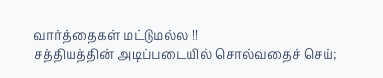வார்த்தைகள் மட்டுமல்ல !!
சத்தியத்தின் அடிப்படையில் சொல்வதைச் செய்;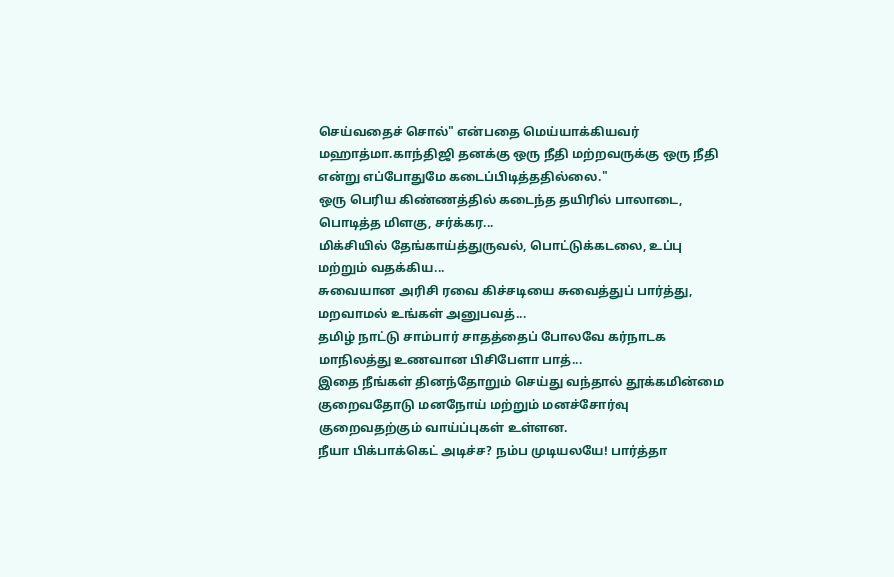செய்வதைச் சொல்" என்பதை மெய்யாக்கியவர் மஹாத்மா.காந்திஜி தனக்கு ஒரு நீதி மற்றவருக்கு ஒரு நீதி என்று எப்போதுமே கடைப்பிடித்ததில்லை."
ஒரு பெரிய கிண்ணத்தில் கடைந்த தயிரில் பாலாடை, பொடித்த மிளகு, சர்க்கர...
மிக்சியில் தேங்காய்த்துருவல், பொட்டுக்கடலை, உப்பு மற்றும் வதக்கிய...
சுவையான அரிசி ரவை கிச்சடியை சுவைத்துப் பார்த்து, மறவாமல் உங்கள் அனுபவத்...
தமிழ் நாட்டு சாம்பார் சாதத்தைப் போலவே கர்நாடக மாநிலத்து உணவான பிசிபேளா பாத்...
இதை நீங்கள் தினந்தோறும் செய்து வந்தால் தூக்கமின்மை குறைவதோடு மனநோய் மற்றும் மனச்சோர்வு குறைவதற்கும் வாய்ப்புகள் உள்ளன.
நீயா பிக்பாக்கெட் அடிச்ச? நம்ப முடியலயே! பார்த்தா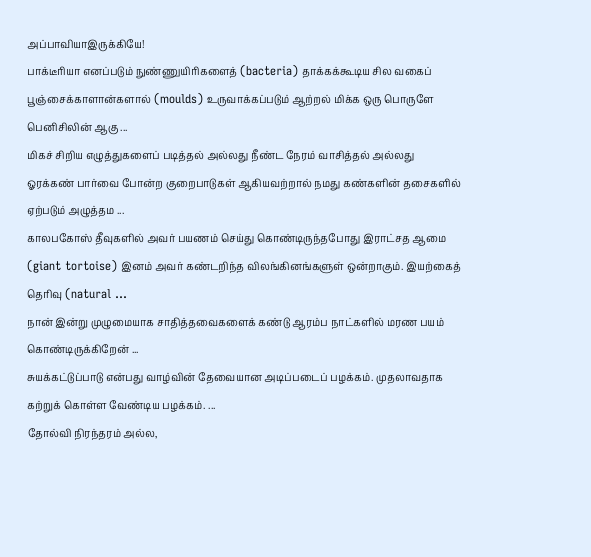அப்பாவியாஇருக்கியே!
பாக்டீரியா எனப்படும் நுண்ணுயிரிகளைத் (bacteria) தாக்கக்கூடிய சில வகைப் பூஞ்சைக்காளான்களால் (moulds) உருவாக்கப்படும் ஆற்றல் மிக்க ஒரு பொருளே பெனிசிலின் ஆகு ...
மிகச் சிறிய எழுத்துகளைப் படித்தல் அல்லது நீண்ட நேரம் வாசித்தல் அல்லது ஓரக்கண் பார்வை போன்ற குறைபாடுகள் ஆகியவற்றால் நமது கண்களின் தசைகளில் ஏற்படும் அழுத்தம ...
காலபகோஸ் தீவுகளில் அவர் பயணம் செய்து கொண்டிருந்தபோது இராட்சத ஆமை (giant tortoise) இனம் அவர் கண்டறிந்த விலங்கினங்களுள் ஒன்றாகும். இயற்கைத் தெரிவு (natural ...
நான் இன்று முழுமையாக சாதித்தவைகளைக் கண்டு ஆரம்ப நாட்களில் மரண பயம் கொண்டிருக்கிறேன் ...
சுயக்கட்டுப்பாடு என்பது வாழ்வின் தேவையான அடிப்படைப் பழக்கம். முதலாவதாக கற்றுக் கொள்ள வேண்டிய பழக்கம். ...
தோல்வி நிரந்தரம் அல்ல,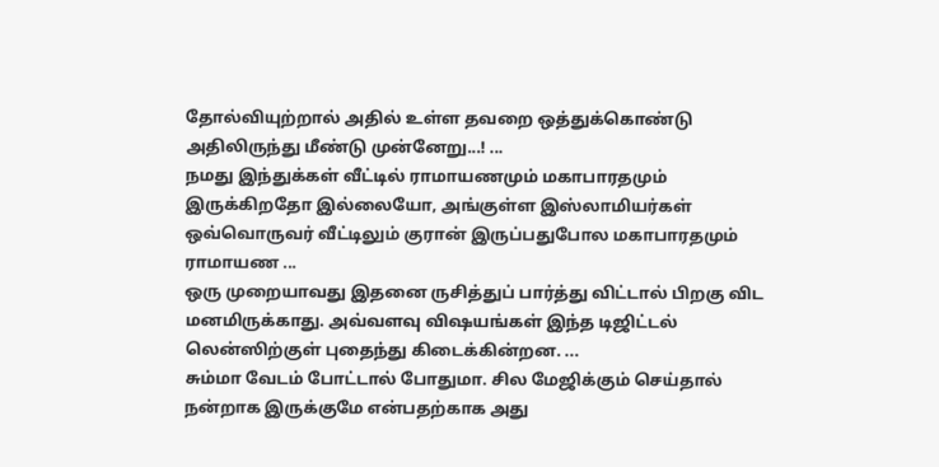தோல்வியுற்றால் அதில் உள்ள தவறை ஒத்துக்கொண்டு அதிலிருந்து மீண்டு முன்னேறு...! ...
நமது இந்துக்கள் வீட்டில் ராமாயணமும் மகாபாரதமும் இருக்கிறதோ இல்லையோ, அங்குள்ள இஸ்லாமியர்கள் ஒவ்வொருவர் வீட்டிலும் குரான் இருப்பதுபோல மகாபாரதமும் ராமாயண ...
ஒரு முறையாவது இதனை ருசித்துப் பார்த்து விட்டால் பிறகு விட மனமிருக்காது. அவ்வளவு விஷயங்கள் இந்த டிஜிட்டல் லென்ஸிற்குள் புதைந்து கிடைக்கின்றன. ...
சும்மா வேடம் போட்டால் போதுமா. சில மேஜிக்கும் செய்தால் நன்றாக இருக்குமே என்பதற்காக அது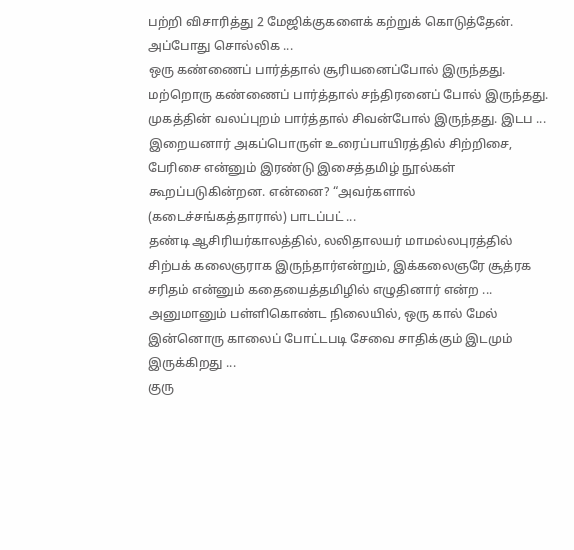பற்றி விசாரித்து 2 மேஜிக்குகளைக் கற்றுக் கொடுத்தேன். அப்போது சொல்லிக ...
ஒரு கண்ணைப் பார்த்தால் சூரியனைப்போல் இருந்தது. மற்றொரு கண்ணைப் பார்த்தால் சந்திரனைப் போல் இருந்தது. முகத்தின் வலப்புறம் பார்த்தால் சிவன்போல் இருந்தது. இடப ...
இறையனார் அகப்பொருள் உரைப்பாயிரத்தில் சிற்றிசை, பேரிசை என்னும் இரண்டு இசைத்தமிழ் நூல்கள் கூறப்படுகின்றன. என்னை? “அவர்களால் (கடைச்சங்கத்தாரால்) பாடப்பட் ...
தண்டி ஆசிரியர்காலத்தில், லலிதாலயர் மாமல்லபுரத்தில் சிற்பக் கலைஞராக இருந்தார்என்றும், இக்கலைஞரே சூத்ரக சரிதம் என்னும் கதையைத்தமிழில் எழுதினார் என்ற ...
அனுமானும் பள்ளிகொண்ட நிலையில், ஒரு கால் மேல் இன்னொரு காலைப் போட்டபடி சேவை சாதிக்கும் இடமும் இருக்கிறது ...
குரு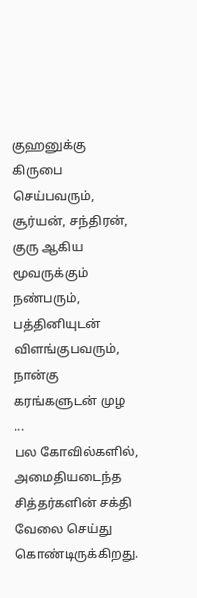குஹனுக்கு கிருபை செய்பவரும், சூர்யன், சந்திரன், குரு ஆகிய மூவருக்கும் நண்பரும், பத்தினியுடன் விளங்குபவரும், நான்கு கரங்களுடன் முழ ...
பல கோவில்களில், அமைதியடைந்த சித்தர்களின் சக்தி வேலை செய்து கொண்டிருக்கிறது.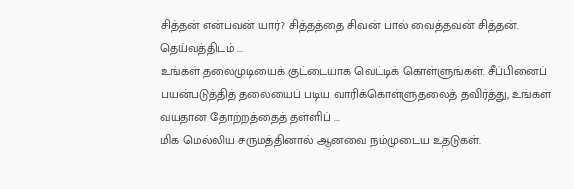சித்தன் என்பவன் யார்? சித்தத்தை சிவன் பால் வைத்தவன் சித்தன். தெய்வத்திடம் ...
உங்கள் தலைமுடியைக் குட்டையாக வெட்டிக் கொள்ளுங்கள். சீப்பினைப் பயன்படுத்தித் தலையைப் படிய வாரிக்கொள்ளுதலைத் தவிர்த்து, உங்கள் வயதான தோற்றத்தைத் தள்ளிப் ...
மிக மெல்லிய சருமத்தினால் ஆனவை நம்முடைய உதடுகள்.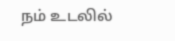நம் உடலில்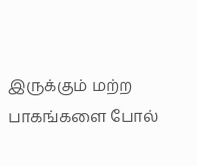இருக்கும் மற்ற பாகங்களை போல்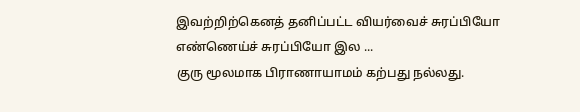இவற்றிற்கெனத் தனிப்பட்ட வியர்வைச் சுரப்பியோ எண்ணெய்ச் சுரப்பியோ இல ...
குரு மூலமாக பிராணாயாமம் கற்பது நல்லது.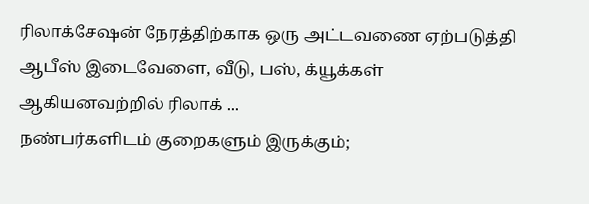ரிலாக்சேஷன் நேரத்திற்காக ஒரு அட்டவணை ஏற்படுத்தி ஆபீஸ் இடைவேளை, வீடு, பஸ், க்யூக்கள் ஆகியனவற்றில் ரிலாக் ...
நண்பர்களிடம் குறைகளும் இருக்கும்;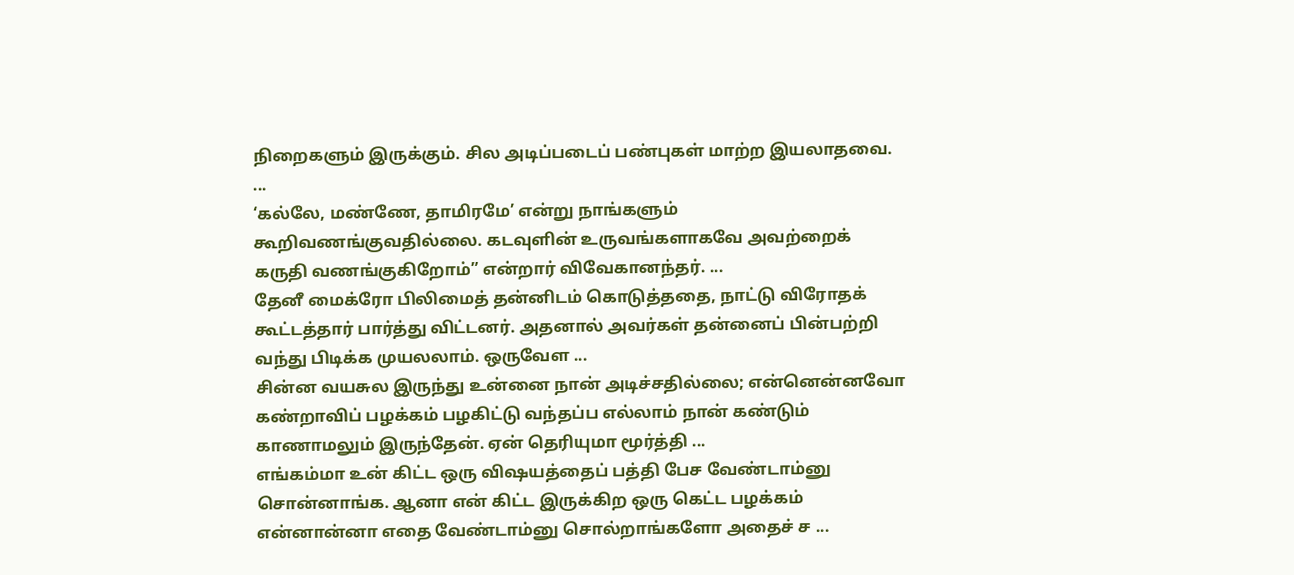நிறைகளும் இருக்கும். சில அடிப்படைப் பண்புகள் மாற்ற இயலாதவை. ...
‘கல்லே, மண்ணே, தாமிரமே’ என்று நாங்களும் கூறிவணங்குவதில்லை. கடவுளின் உருவங்களாகவே அவற்றைக் கருதி வணங்குகிறோம்” என்றார் விவேகானந்தர். ...
தேனீ மைக்ரோ பிலிமைத் தன்னிடம் கொடுத்ததை, நாட்டு விரோதக் கூட்டத்தார் பார்த்து விட்டனர். அதனால் அவர்கள் தன்னைப் பின்பற்றி வந்து பிடிக்க முயலலாம். ஒருவேள ...
சின்ன வயசுல இருந்து உன்னை நான் அடிச்சதில்லை; என்னென்னவோ கண்றாவிப் பழக்கம் பழகிட்டு வந்தப்ப எல்லாம் நான் கண்டும் காணாமலும் இருந்தேன். ஏன் தெரியுமா மூர்த்தி ...
எங்கம்மா உன் கிட்ட ஒரு விஷயத்தைப் பத்தி பேச வேண்டாம்னு சொன்னாங்க. ஆனா என் கிட்ட இருக்கிற ஒரு கெட்ட பழக்கம் என்னான்னா எதை வேண்டாம்னு சொல்றாங்களோ அதைச் ச ...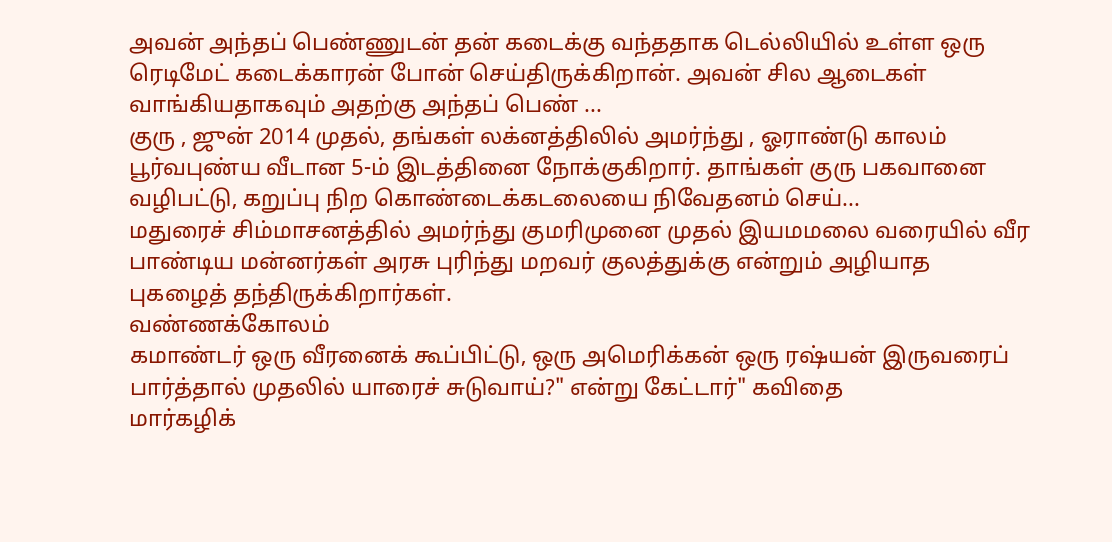அவன் அந்தப் பெண்ணுடன் தன் கடைக்கு வந்ததாக டெல்லியில் உள்ள ஒரு ரெடிமேட் கடைக்காரன் போன் செய்திருக்கிறான். அவன் சில ஆடைகள் வாங்கியதாகவும் அதற்கு அந்தப் பெண் ...
குரு , ஜுன் 2014 முதல், தங்கள் லக்னத்திலில் அமர்ந்து , ஓராண்டு காலம் பூர்வபுண்ய வீடான 5-ம் இடத்தினை நோக்குகிறார். தாங்கள் குரு பகவானை வழிபட்டு, கறுப்பு நிற கொண்டைக்கடலையை நிவேதனம் செய்...
மதுரைச் சிம்மாசனத்தில் அமர்ந்து குமரிமுனை முதல் இயமமலை வரையில் வீர பாண்டிய மன்னர்கள் அரசு புரிந்து மறவர் குலத்துக்கு என்றும் அழியாத புகழைத் தந்திருக்கிறார்கள்.
வண்ணக்கோலம்
கமாண்டர் ஒரு வீரனைக் கூப்பிட்டு, ஒரு அமெரிக்கன் ஒரு ரஷ்யன் இருவரைப் பார்த்தால் முதலில் யாரைச் சுடுவாய்?" என்று கேட்டார்" கவிதை
மார்கழிக்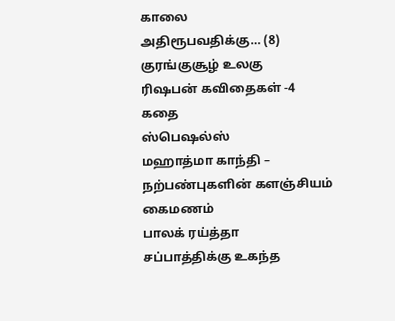காலை
அதிரூபவதிக்கு… (8)
குரங்குசூழ் உலகு
ரிஷபன் கவிதைகள் -4
கதை
ஸ்பெஷல்ஸ்
மஹாத்மா காந்தி – நற்பண்புகளின் களஞ்சியம்
கைமணம்
பாலக் ரய்த்தா
சப்பாத்திக்கு உகந்த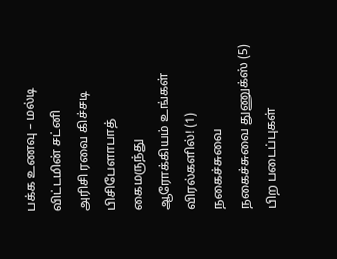பக்க உணவு – மல்டி விட்டமின் சட்னி
அரிசி ரவை கிச்சடி
பிசிபேளாபாத்
கைமருந்து
ஆரோக்கியம் உங்கள் விரல்களில்! (1)
நகைச்சுவை
நகைச்சுவை துணுக்ஸ் (5)
பிற படைப்புகள்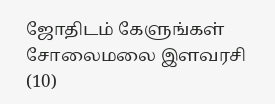ஜோதிடம் கேளுங்கள்
சோலைமலை இளவரசி (10)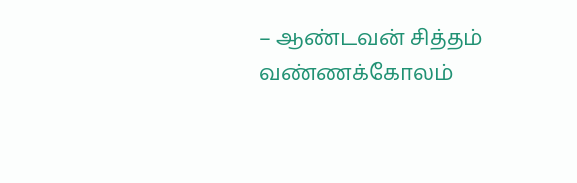– ஆண்டவன் சித்தம்
வண்ணக்கோலம்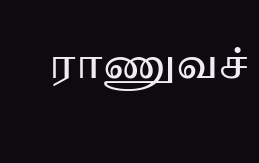ராணுவச்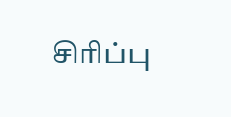சிரிப்பு